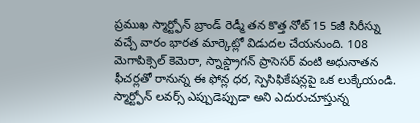ప్రముఖ స్మార్ట్ఫోన్ బ్రాండ్ రెడ్మీ తన కొత్త నోట్ 15 5జీ సిరీస్ను వచ్చే వారం భారత మార్కెట్లో విడుదల చేయనుంది. 108 మెగాపిక్సెల్ కెమెరా, స్నాప్డ్రాగన్ ప్రాసెసర్ వంటి అధునాతన ఫీచర్లతో రానున్న ఈ ఫోన్ల ధర, స్పెసిఫికేషన్లపై ఒక లుక్కేయండి.
స్మార్ట్ఫోన్ లవర్స్ ఎప్పుడెప్పుడా అని ఎదురుచూస్తున్న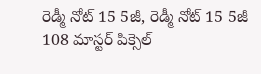రెడ్మీ నోట్ 15 5జీ, రెడ్మీ నోట్ 15 5జీ 108 మాస్టర్ పిక్సెల్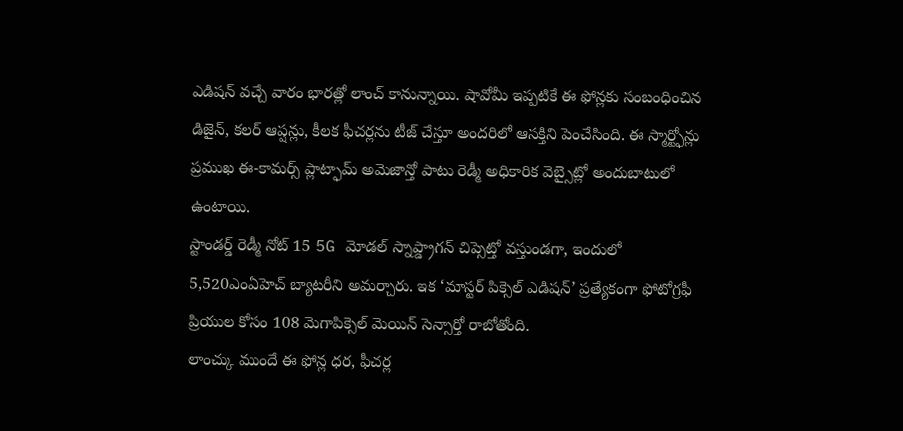ఎడిషన్ వచ్చే వారం భారత్లో లాంచ్ కానున్నాయి. షావోమీ ఇప్పటికే ఈ ఫోన్లకు సంబంధించిన డిజైన్, కలర్ ఆప్షన్లు, కీలక ఫీచర్లను టీజ్ చేస్తూ అందరిలో ఆసక్తిని పెంచేసింది. ఈ స్మార్ట్ఫోన్లు ప్రముఖ ఈ-కామర్స్ ప్లాట్ఫామ్ అమెజాన్తో పాటు రెడ్మీ అధికారిక వెబ్సైట్లో అందుబాటులో ఉంటాయి.
స్టాండర్డ్ రెడ్మీ నోట్ 15 5G మోడల్ స్నాప్డ్రాగన్ చిప్సెట్తో వస్తుండగా, ఇందులో 5,520ఎంఏహెచ్ బ్యాటరీని అమర్చారు. ఇక ‘మాస్టర్ పిక్సెల్ ఎడిషన్’ ప్రత్యేకంగా ఫోటోగ్రఫీ ప్రియుల కోసం 108 మెగాపిక్సెల్ మెయిన్ సెన్సార్తో రాబోతోంది.
లాంచ్కు ముందే ఈ ఫోన్ల ధర, ఫీచర్ల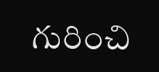గురించి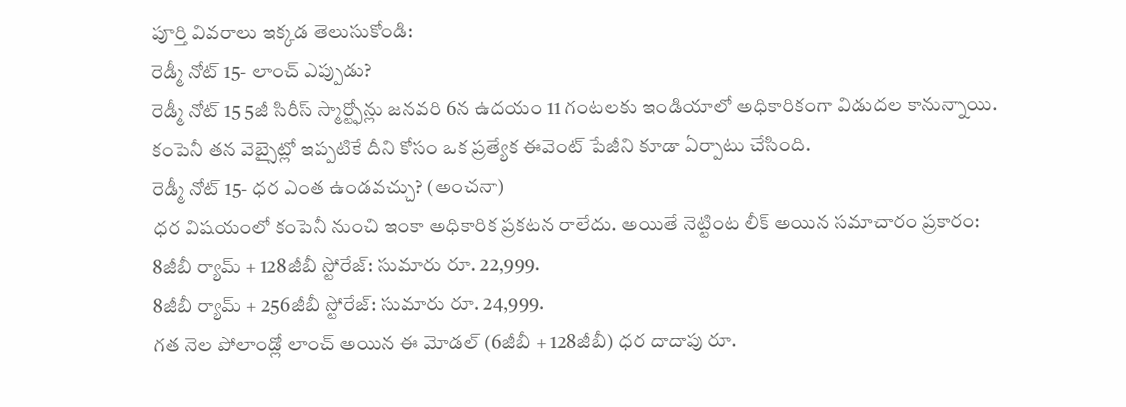పూర్తి వివరాలు ఇక్కడ తెలుసుకోండి:
రెడ్మీ నోట్ 15- లాంచ్ ఎప్పుడు?
రెడ్మీ నోట్ 15 5జీ సిరీస్ స్మార్ట్ఫోన్లు జనవరి 6న ఉదయం 11 గంటలకు ఇండియాలో అధికారికంగా విడుదల కానున్నాయి. కంపెనీ తన వెబ్సైట్లో ఇప్పటికే దీని కోసం ఒక ప్రత్యేక ఈవెంట్ పేజీని కూడా ఏర్పాటు చేసింది.
రెడ్మీ నోట్ 15- ధర ఎంత ఉండవచ్చు? (అంచనా)
ధర విషయంలో కంపెనీ నుంచి ఇంకా అధికారిక ప్రకటన రాలేదు. అయితే నెట్టింట లీక్ అయిన సమాచారం ప్రకారం:
8జీబీ ర్యామ్ + 128జీబీ స్టోరేజ్: సుమారు రూ. 22,999.
8జీబీ ర్యామ్ + 256జీబీ స్టోరేజ్: సుమారు రూ. 24,999.
గత నెల పోలాండ్లో లాంచ్ అయిన ఈ మోడల్ (6జీబీ + 128జీబీ) ధర దాదాపు రూ.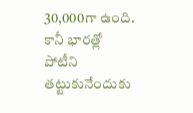30,000గా ఉంది. కానీ భారత్లో పోటీని తట్టుకునేందుకు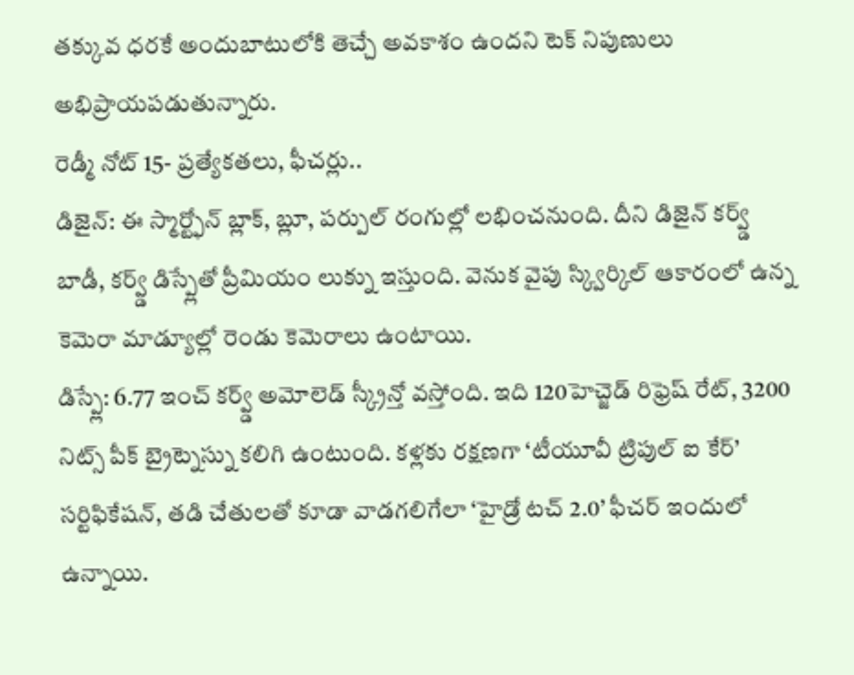తక్కువ ధరకే అందుబాటులోకి తెచ్చే అవకాశం ఉందని టెక్ నిపుణులు అభిప్రాయపడుతున్నారు.
రెడ్మీ నోట్ 15- ప్రత్యేకతలు, ఫీచర్లు..
డిజైన్: ఈ స్మార్ట్ఫోన్ బ్లాక్, బ్లూ, పర్పుల్ రంగుల్లో లభించనుంది. దీని డిజైన్ కర్వ్డ్ బాడీ, కర్వ్డ్ డిస్ప్లేతో ప్రీమియం లుక్ను ఇస్తుంది. వెనుక వైపు స్క్విర్కిల్ ఆకారంలో ఉన్న కెమెరా మాడ్యూల్లో రెండు కెమెరాలు ఉంటాయి.
డిస్ప్లే: 6.77 ఇంచ్ కర్వ్డ్ అమోలెడ్ స్క్రీన్తో వస్తోంది. ఇది 120హెచ్జెడ్ రిఫ్రెష్ రేట్, 3200 నిట్స్ పీక్ బ్రైట్నెస్ను కలిగి ఉంటుంది. కళ్లకు రక్షణగా ‘టీయూవీ ట్రిపుల్ ఐ కేర్’ సర్టిఫికేషన్, తడి చేతులతో కూడా వాడగలిగేలా ‘హైడ్రో టచ్ 2.0’ ఫీచర్ ఇందులో ఉన్నాయి.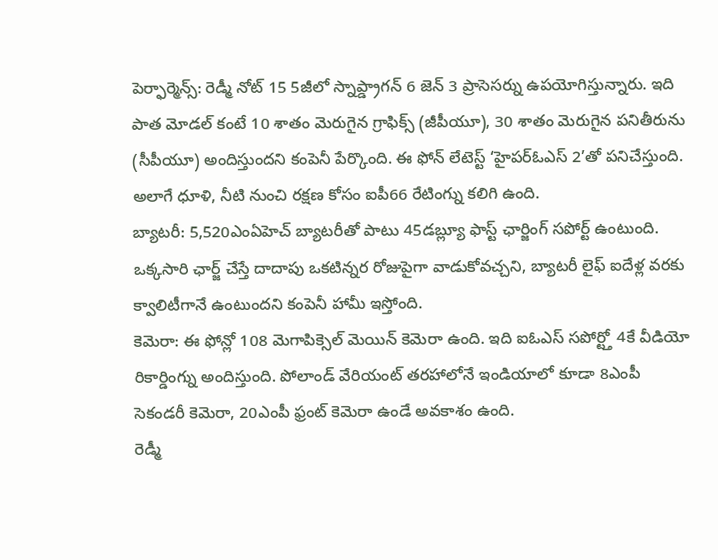పెర్ఫార్మెన్స్: రెడ్మీ నోట్ 15 5జీలో స్నాప్డ్రాగన్ 6 జెన్ 3 ప్రాసెసర్ను ఉపయోగిస్తున్నారు. ఇది పాత మోడల్ కంటే 10 శాతం మెరుగైన గ్రాఫిక్స్ (జీపీయూ), 30 శాతం మెరుగైన పనితీరును (సీపీయూ) అందిస్తుందని కంపెనీ పేర్కొంది. ఈ ఫోన్ లేటెస్ట్ ‘హైపర్ఓఎస్ 2’తో పనిచేస్తుంది. అలాగే ధూళి, నీటి నుంచి రక్షణ కోసం ఐపీ66 రేటింగ్ను కలిగి ఉంది.
బ్యాటరీ: 5,520ఎంఏహెచ్ బ్యాటరీతో పాటు 45డబ్ల్యూ ఫాస్ట్ ఛార్జింగ్ సపోర్ట్ ఉంటుంది. ఒక్కసారి ఛార్జ్ చేస్తే దాదాపు ఒకటిన్నర రోజుపైగా వాడుకోవచ్చని, బ్యాటరీ లైఫ్ ఐదేళ్ల వరకు క్వాలిటీగానే ఉంటుందని కంపెనీ హామీ ఇస్తోంది.
కెమెరా: ఈ ఫోన్లో 108 మెగాపిక్సెల్ మెయిన్ కెమెరా ఉంది. ఇది ఐఓఎస్ సపోర్ట్తో 4కే వీడియో రికార్డింగ్ను అందిస్తుంది. పోలాండ్ వేరియంట్ తరహాలోనే ఇండియాలో కూడా 8ఎంపీ సెకండరీ కెమెరా, 20ఎంపీ ఫ్రంట్ కెమెరా ఉండే అవకాశం ఉంది.
రెడ్మీ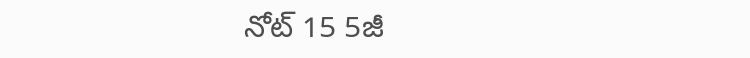నోట్ 15 5జీ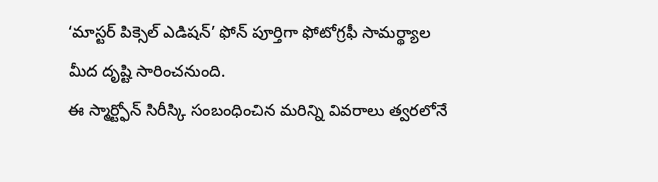‘మాస్టర్ పిక్సెల్ ఎడిషన్’ ఫోన్ పూర్తిగా ఫోటోగ్రఫీ సామర్థ్యాల మీద దృష్టి సారించనుంది.
ఈ స్మార్ట్ఫోన్ సిరీస్కి సంబంధించిన మరిన్ని వివరాలు త్వరలోనే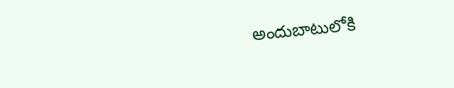అందుబాటులోకి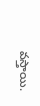వస్తాయి.